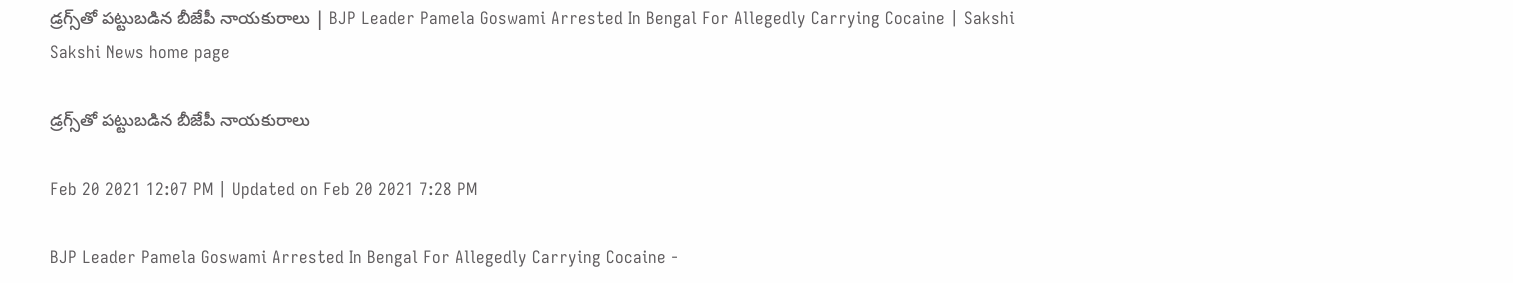డ్రగ్స్‌తో పట్టుబడిన బీజేపీ నాయకురాలు | BJP Leader Pamela Goswami Arrested In Bengal For Allegedly Carrying Cocaine | Sakshi
Sakshi News home page

డ్రగ్స్‌తో పట్టుబడిన బీజేపీ నాయకురాలు

Feb 20 2021 12:07 PM | Updated on Feb 20 2021 7:28 PM

BJP Leader Pamela Goswami Arrested In Bengal For Allegedly Carrying Cocaine -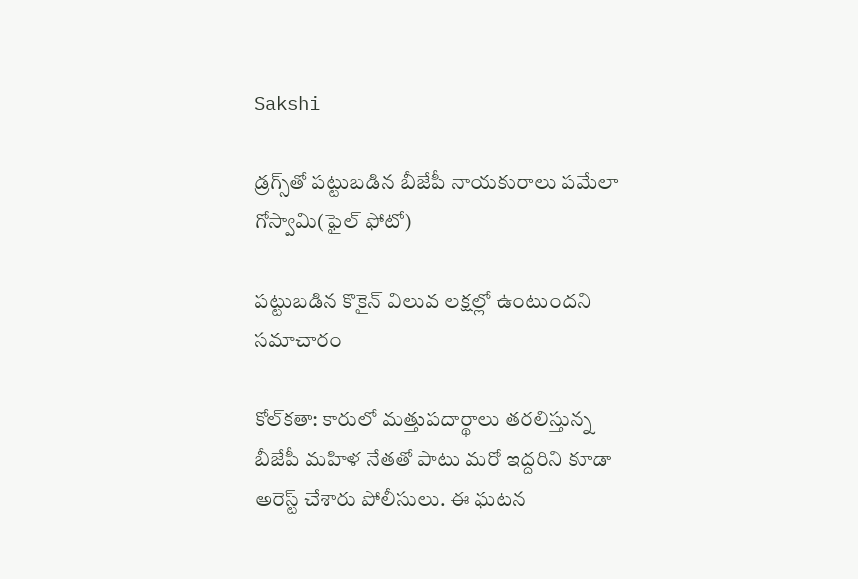Sakshi

డ్రగ్స్‌తో పట్టుబడిన బీజేపీ నాయకురాలు పమేలా గోస్వామి(ఫైల్‌ ఫోటో)

పట్టుబడిన కొకైన్‌ విలువ లక్షల్లో ఉంటుందని సమాచారం

కోల్‌కతా: కారులో మత్తుపదార్థాలు తరలిస్తున్న బీజేపీ మహిళ నేతతో పాటు మరో ఇద్దరిని కూడా అరెస్ట్‌ చేశారు పోలీసులు. ఈ ఘటన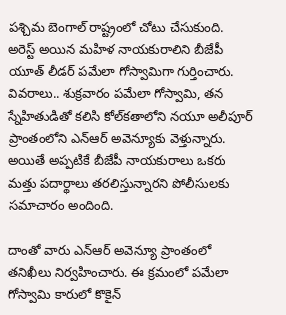పశ్చిమ బెంగాల్‌ రాష్ట్రంలో చోటు చేసుకుంది. అరెస్ట్ అయిన మహిళ నాయకురాలిని బీజేపీ యూత్ లీడర్ పమేలా గోస్వామి‌గా గుర్తించారు. వివరాలు.. శుక్రవారం పమేలా గోస్వామి, తన స్నేహితుడితో కలిసి కోల్‌కతాలోని నయూ అలీపూర్‌ ప్రాంతంలోని ఎన్‌ఆర్‌ అవెన్యూకు వెళ్తున్నారు. అయితే అప్పటికే బీజేపీ నాయకురాలు ఒకరు మత్తు పదార్థాలు తరలిస్తున్నారని పోలీసులకు సమాచారం అందింది.

దాంతో వారు ఎన్‌ఆర్‌ అవెన్యూ ప్రాంతంలో తనిఖీలు నిర్వహించారు. ఈ క్రమంలో పమేలా గోస్వామి కారులో కొకైన్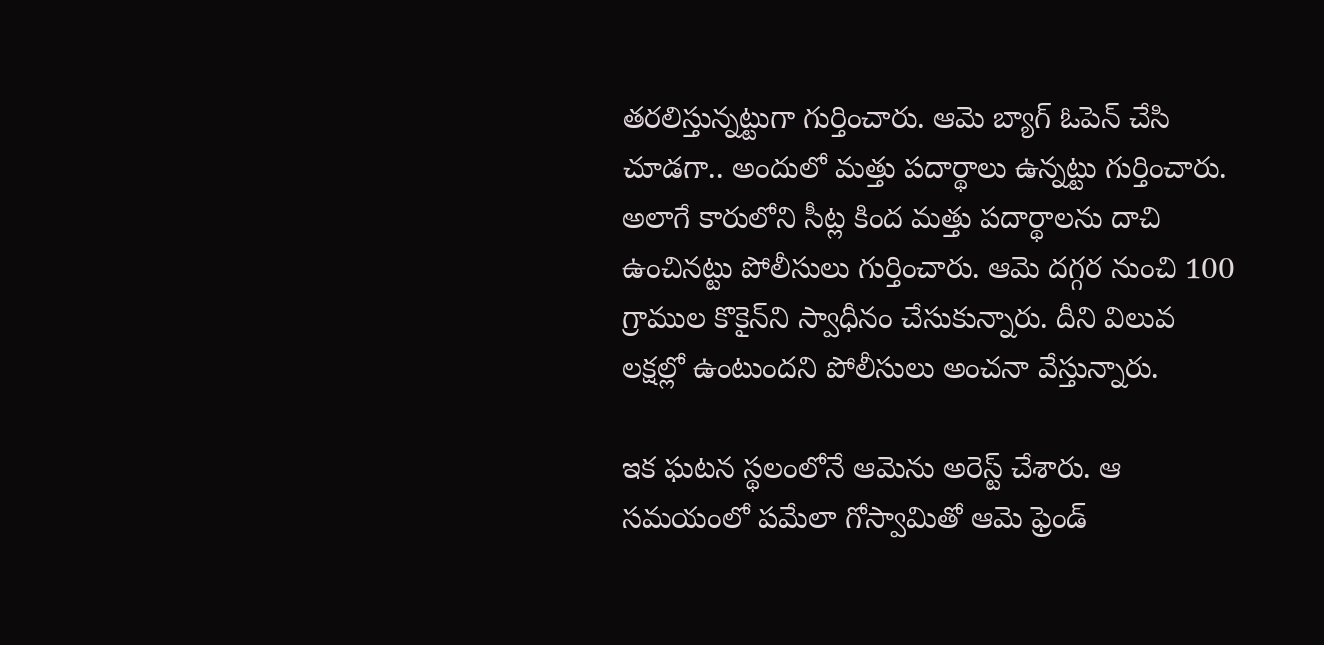తరలిస్తున్నట్టుగా గుర్తించారు. ఆమె బ్యాగ్ ఓపెన్ చేసి చూడగా.. అందులో మత్తు పదార్థాలు ఉన్నట్టు గుర్తించారు. అలాగే కారులోని సీట్ల కింద మత్తు పదార్థాలను దాచి ఉంచినట్టు పోలీసులు గుర్తించారు. ఆమె దగ్గర నుంచి 100 గ్రాముల కొకైన్‌ని స్వాధీనం చేసుకున్నారు. దీని విలువ లక్షల్లో ఉంటుందని పోలీసులు అంచనా వేస్తున్నారు.

ఇక ఘటన స్థలంలోనే ఆమెను అరెస్ట్ చేశారు. ఆ సమయంలో పమేలా గోస్వామితో ఆమె ఫ్రెండ్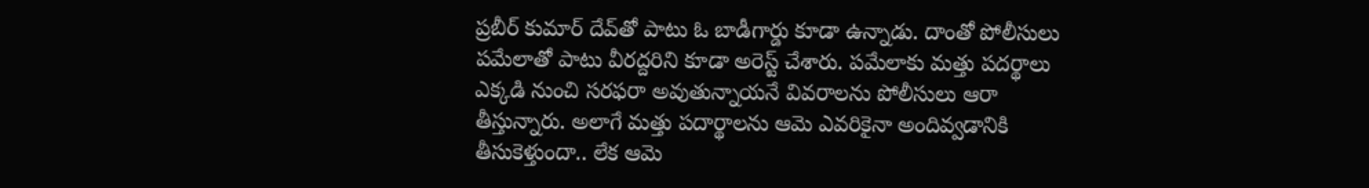ప్రబీర్ కుమార్ దేవ్‌తో పాటు ఓ బాడీగార్డు కూడా ఉన్నాడు. దాంతో పోలీసులు పమేలాతో పాటు వీరద్దరిని కూడా అరెస్ట్‌ చేశారు. పమేలాకు మత్తు పదర్థాలు ఎక్కడి నుంచి సరఫరా అవుతున్నాయనే వివరాలను పోలీసులు ఆరా తీస్తున్నారు. అలాగే మత్తు పదార్థాలను ఆమె ఎవరికైనా అందివ్వడానికి తీసుకెళ్తుందా.. లేక ఆమె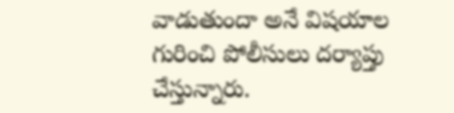వాడుతుందా అనే విషయాల గురించి పోలీసులు దర్యాప్తు చేస్తున్నారు.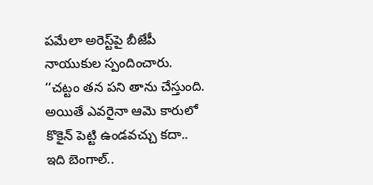పమేలా అరెస్ట్‌పై బీజేపీ నాయుకుల స్పందించారు. ‘‘చట్టం తన పని తాను చేస్తుంది. అయితే ఎవరైనా ఆమె కారులో కొకైన్‌ పెట్టి ఉండవచ్చు కదా.. ఇది బెంగాల్‌..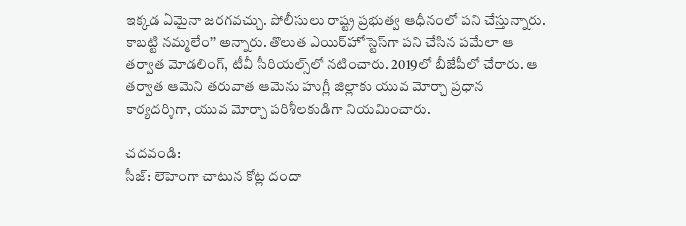ఇక్కడ ఏమైనా జరగవచ్చు. పోలీసులు రాష్ట్ర ప్రభుత్వ ఆధీనంలో పని చేస్తున్నారు. కాబట్టి నమ్మలేం’’ అన్నారు. తొలుత ఎయిర్‌హోస్టెస్‌గా పని చేసిన పమేలా ఆ తర్వాత మోడలింగ్‌, టీవీ సీరియల్స్‌లో నటించారు. 2019లో బీజేపీలో చేరారు. ఆ తర్వాత ఆమెని తరువాత ఆమెను హుగ్లీ జిల్లాకు యువ మోర్చా ప్రధాన కార్యదర్శిగా, యువ మోర్చా పరిశీలకుడిగా నియమించారు.

చదవండి:
సీజ్: లెహెంగా చాటున కోట్ల దందా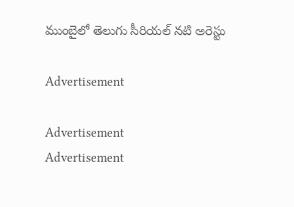ముంబైలో తెలుగు సీరియల్‌ నటి అరెస్టు

Advertisement

Advertisement
Advertisement